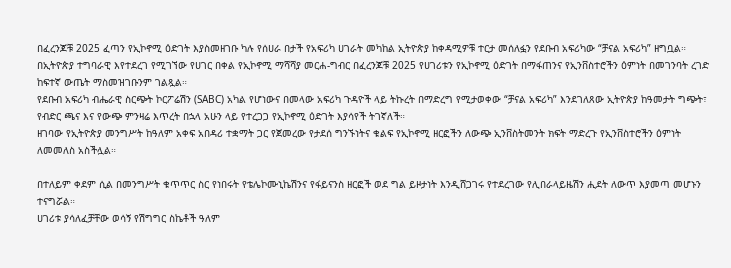በፈረንጆቹ 2025 ፈጣን የኢኮኖሚ ዕድገት እያስመዘገቡ ካሉ የሰሀራ በታች የአፍሪካ ሀገራት መካከል ኢትዮጵያ ከቀዳሚዎቹ ተርታ መሰለፏን የደቡብ አፍሪካው “ቻናል አፍሪካ” ዘግቧል።
በኢትዮጵያ ተግባራዊ እየተደረገ የሚገኘው የሀገር በቀል የኢኮኖሚ ማሻሻያ መርሐ-ግብር በፈረንጆቹ 2025 የሀገሪቱን የኢኮኖሚ ዕድገት በማፋጠንና የኢንቨስተሮችን ዕምነት በመገንባት ረገድ ከፍተኛ ውጤት ማስመዝገቡንም ገልጿል።
የደቡብ አፍሪካ ብሔራዊ ስርጭት ኮርፖሬሽን (SABC) አካል የሆነውና በመላው አፍሪካ ጉዳዮች ላይ ትኩረት በማድረግ የሚታወቀው “ቻናል አፍሪካ” እንደገለጸው ኢትዮጵያ ከዓመታት ግጭት፣ የብድር ጫና እና የውጭ ምንዛሬ እጥረት በኋላ አሁን ላይ የተረጋጋ የኢኮኖሚ ዕድገት እያሳየች ትገኛለች።
ዘገባው የኢትዮጵያ መንግሥት ከዓለም አቀፍ አበዳሪ ተቋማት ጋር የጀመረው የታደሰ ግንኙነትና ቁልፍ የኢኮኖሚ ዘርፎችን ለውጭ ኢንቨስትመንት ክፍት ማድረጉ የኢንቨስተሮችን ዕምነት ለመመለስ አስችሏል።

በተለይም ቀደም ሲል በመንግሥት ቁጥጥር ስር የነበሩት የቴሌኮሙኒኬሽንና የፋይናንስ ዘርፎች ወደ ግል ይዞታነት እንዲሸጋገሩ የተደረገው የሊበራላይዜሽን ሒደት ለውጥ እያመጣ መሆኑን ተናግሯል።
ሀገሪቱ ያሳለፈቻቸው ወሳኝ የሽግግር ስኬቶች ዓለም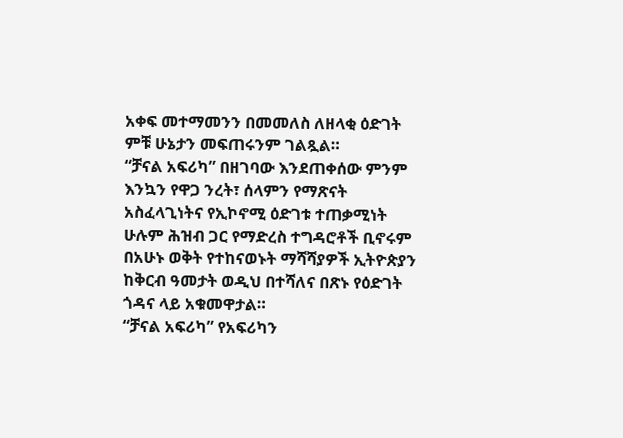አቀፍ መተማመንን በመመለስ ለዘላቂ ዕድገት ምቹ ሁኔታን መፍጠሩንም ገልጿል።
“ቻናል አፍሪካ” በዘገባው እንደጠቀሰው ምንም እንኳን የዋጋ ንረት፣ ሰላምን የማጽናት አስፈላጊነትና የኢኮኖሚ ዕድገቱ ተጠቃሚነት ሁሉም ሕዝብ ጋር የማድረስ ተግዳሮቶች ቢኖሩም በአሁኑ ወቅት የተከናወኑት ማሻሻያዎች ኢትዮጵያን ከቅርብ ዓመታት ወዲህ በተሻለና በጽኑ የዕድገት ጎዳና ላይ አቁመዋታል።
“ቻናል አፍሪካ” የአፍሪካን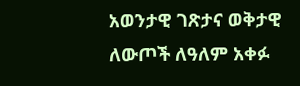አወንታዊ ገጽታና ወቅታዊ ለውጦች ለዓለም አቀፉ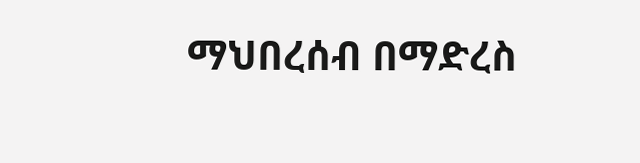ማህበረሰብ በማድረስ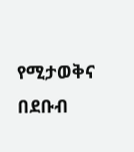የሚታወቅና በደቡብ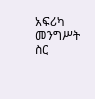አፍሪካ መንግሥት ስር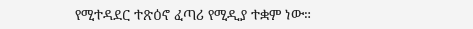የሚተዳደር ተጽዕኖ ፈጣሪ የሚዲያ ተቋም ነው።